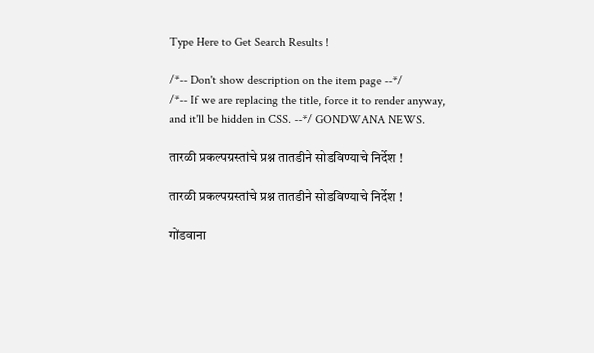Type Here to Get Search Results !

/*-- Don't show description on the item page --*/
/*-- If we are replacing the title, force it to render anyway, and it'll be hidden in CSS. --*/ GONDWANA NEWS.

तारळी प्रकल्पग्रस्तांचे प्रश्न तातडीने सोडविण्याचे निर्देश !

तारळी प्रकल्पग्रस्तांचे प्रश्न तातडीने सोडविण्याचे निर्देश !

गोंडवाना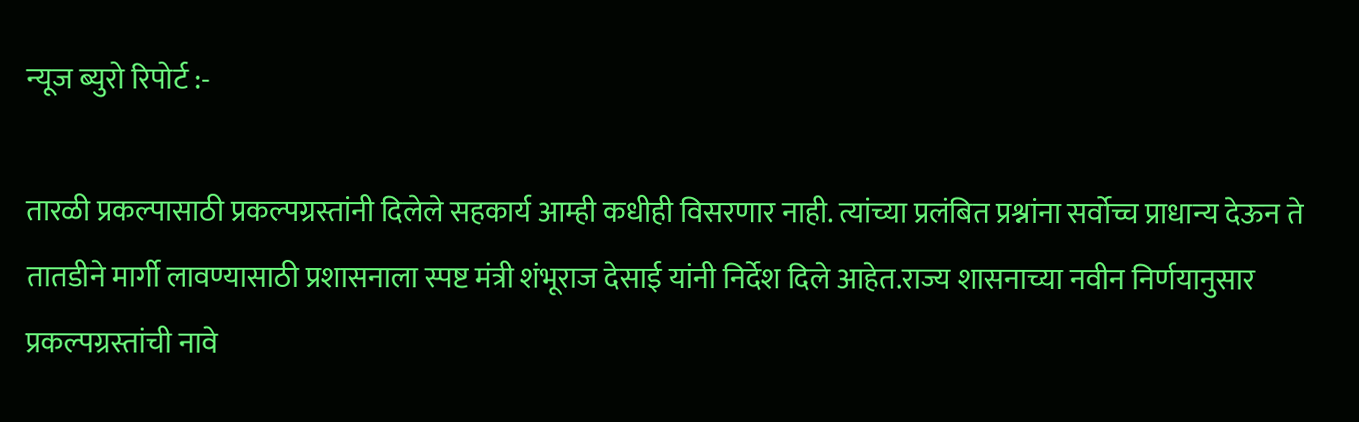न्यूज ब्युरो रिपोर्ट :-

तारळी प्रकल्पासाठी प्रकल्पग्रस्तांनी दिलेले सहकार्य आम्ही कधीही विसरणार नाही. त्यांच्या प्रलंबित प्रश्नांना सर्वोच्च प्राधान्य देऊन ते तातडीने मार्गी लावण्यासाठी प्रशासनाला स्पष्ट मंत्री शंभूराज देसाई यांनी निर्देश दिले आहेत.राज्य शासनाच्या नवीन निर्णयानुसार प्रकल्पग्रस्तांची नावे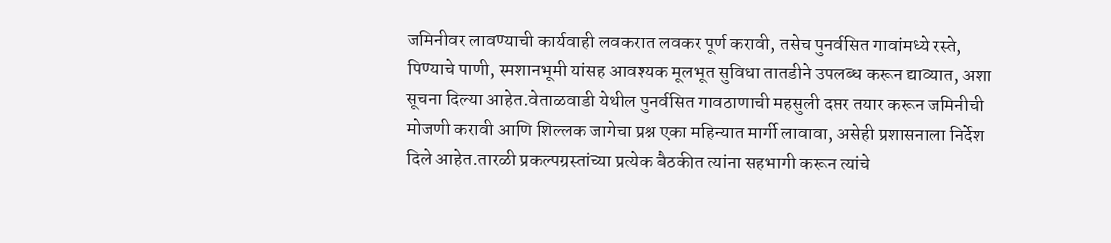जमिनीवर लावण्याची कार्यवाही लवकरात लवकर पूर्ण करावी, तसेच पुनर्वसित गावांमध्ये रस्ते, पिण्याचे पाणी, स्मशानभूमी यांसह आवश्यक मूलभूत सुविधा तातडीने उपलब्ध करून द्याव्यात, अशा सूचना दिल्या आहेत.वेताळवाडी येथील पुनर्वसित गावठाणाची महसुली दप्तर तयार करून जमिनीची मोजणी करावी आणि शिल्लक जागेचा प्रश्न एका महिन्यात मार्गी लावावा, असेही प्रशासनाला निर्देश दिले आहेत.तारळी प्रकल्पग्रस्तांच्या प्रत्येक बैठकीत त्यांना सहभागी करून त्यांचे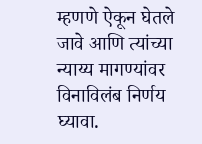म्हणणे ऐकून घेतले जावे आणि त्यांच्या न्याय्य मागण्यांवर विनाविलंब निर्णय घ्यावा.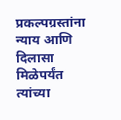प्रकल्पग्रस्तांना न्याय आणि दिलासा मिळेपर्यंत त्यांच्या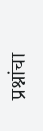प्रश्नांचा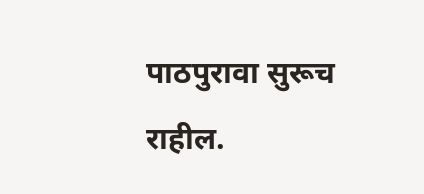पाठपुरावा सुरूच राहील.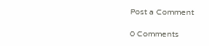Post a Comment

0 Comments